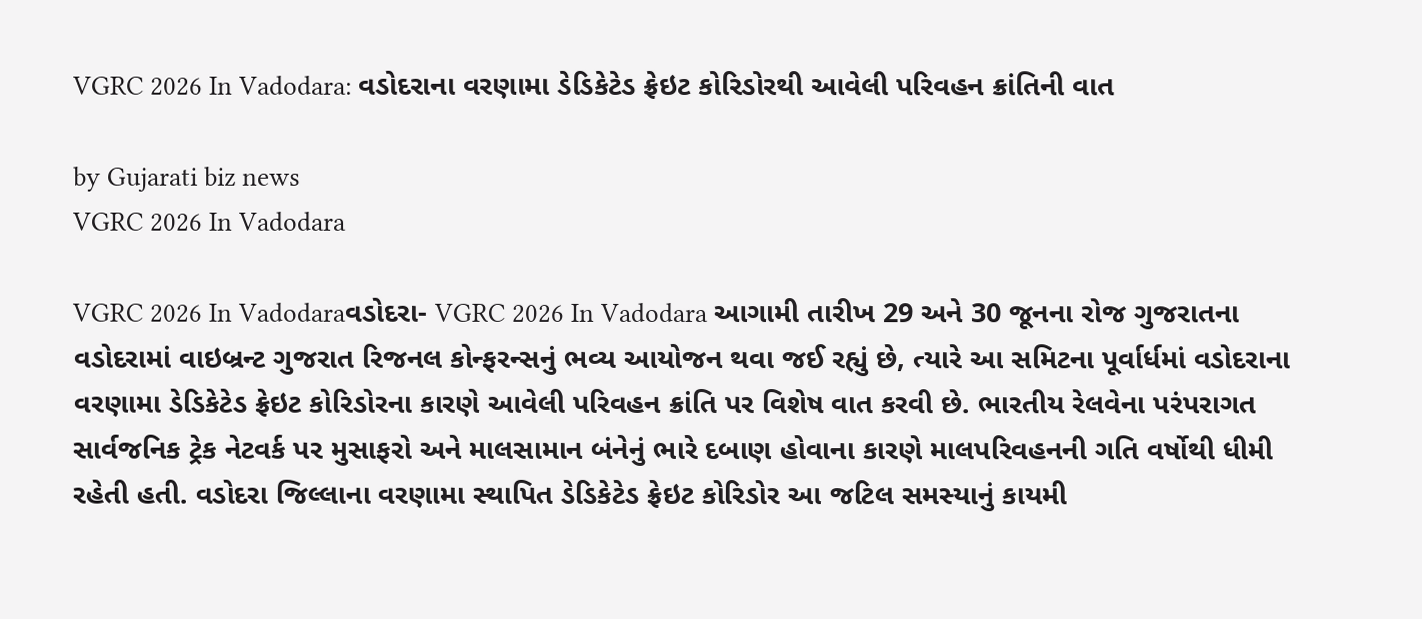VGRC 2026 In Vadodara: વડોદરાના વરણામા ડેડિકેટેડ ફ્રેઇટ કોરિડોરથી આવેલી પરિવહન ક્રાંતિની વાત

by Gujarati biz news
VGRC 2026 In Vadodara

VGRC 2026 In Vadodaraવડોદરા- VGRC 2026 In Vadodara આગામી તારીખ 29 અને 30 જૂનના રોજ ગુજરાતના વડોદરામાં વાઇબ્રન્ટ ગુજરાત રિજનલ કોન્ફરન્સનું ભવ્ય આયોજન થવા જઈ રહ્યું છે, ત્યારે આ સમિટના પૂર્વાર્ધમાં વડોદરાના વરણામા ડેડિકેટેડ ફ્રેઇટ કોરિડોરના કારણે આવેલી પરિવહન ક્રાંતિ પર વિશેષ વાત કરવી છે. ભારતીય રેલવેના પરંપરાગત સાર્વજનિક ટ્રેક નેટવર્ક પર મુસાફરો અને માલસામાન બંનેનું ભારે દબાણ હોવાના કારણે માલપરિવહનની ગતિ વર્ષોથી ધીમી રહેતી હતી. વડોદરા જિલ્લાના વરણામા સ્થાપિત ડેડિકેટેડ ફ્રેઇટ કોરિડોર આ જટિલ સમસ્યાનું કાયમી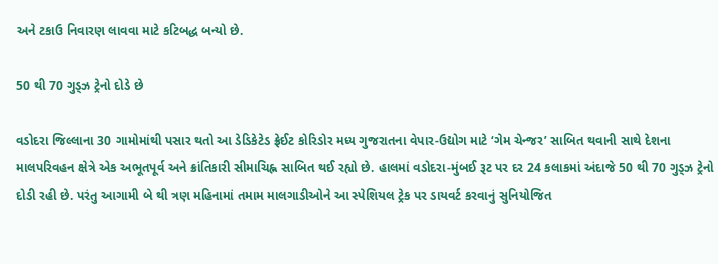અને ટકાઉ નિવારણ લાવવા માટે કટિબદ્ધ બન્યો છે.

50 થી 70 ગુડ્ઝ ટ્રેનો દોડે છે

વડોદરા જિલ્લાના 30 ગામોમાંથી પસાર થતો આ ડેડિકેટેડ ફ્રેઈટ કોરિડોર મધ્ય ગુજરાતના વેપાર-ઉદ્યોગ માટે ‘ગેમ ચેન્જર’ સાબિત થવાની સાથે દેશના માલપરિવહન ક્ષેત્રે એક અભૂતપૂર્વ અને ક્રાંતિકારી સીમાચિહ્ન સાબિત થઈ રહ્યો છે. હાલમાં વડોદરા-મુંબઈ રૂટ પર દર 24 કલાકમાં અંદાજે 50 થી 70 ગુડ્ઝ ટ્રેનો દોડી રહી છે. પરંતુ આગામી બે થી ત્રણ મહિનામાં તમામ માલગાડીઓને આ સ્પેશિયલ ટ્રેક પર ડાયવર્ટ કરવાનું સુનિયોજિત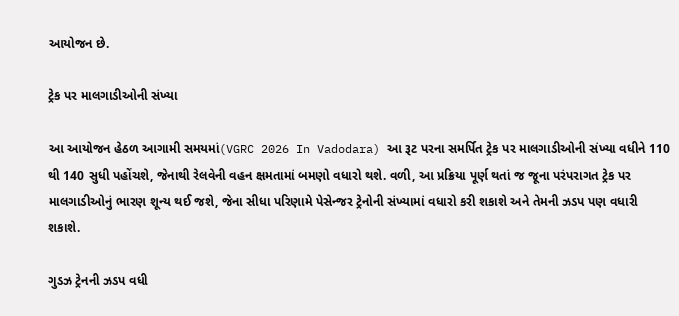આયોજન છે.

ટ્રેક પર માલગાડીઓની સંખ્યા

આ આયોજન હેઠળ આગામી સમયમાં(VGRC 2026 In Vadodara) આ રૂટ પરના સમર્પિત ટ્રેક પર માલગાડીઓની સંખ્યા વધીને 110 થી 140 સુધી પહોંચશે, જેનાથી રેલવેની વહન ક્ષમતામાં બમણો વધારો થશે. વળી, આ પ્રક્રિયા પૂર્ણ થતાં જ જૂના પરંપરાગત ટ્રેક પર માલગાડીઓનું ભારણ શૂન્ય થઈ જશે, જેના સીધા પરિણામે પેસેન્જર ટ્રેનોની સંખ્યામાં વધારો કરી શકાશે અને તેમની ઝડપ પણ વધારી શકાશે.

ગુડઝ ટ્રેનની ઝડપ વધી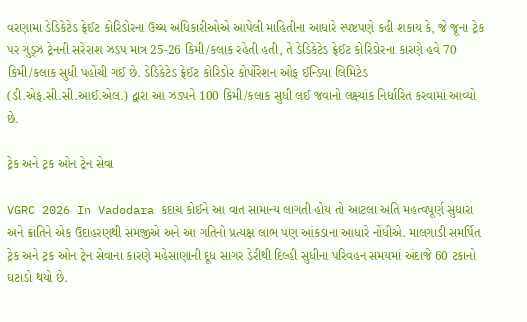વરણામા ડેડિકેટેડ ફ્રેઈટ કોરિડોરના ઉચ્ચ અધિકારીઓએ આપેલી માહિતીના આધારે સ્પષ્ટપણે કહી શકાય કે, જે જૂના ટ્રેક પર ગુડ્ઝ ટ્રેનની સરેરાશ ઝડપ માત્ર 25-26 કિમી/કલાક રહેતી હતી, તે ડેડિકેટેડ ફ્રેઈટ કોરિડોરના કારણે હવે 70 કિમી/કલાક સુધી પહોંચી ગઈ છે. ડેડિકેટેડ ફ્રેઈટ કોરિડોર કોર્પોરેશન ઓફ ઈન્ડિયા લિમિટેડ (ડી.એફ.સી.સી.આઈ.એલ.) દ્વારા આ ઝડપને 100 કિમી/કલાક સુધી લઈ જવાનો લક્ષ્યાંક નિર્ધારિત કરવામાં આવ્યો છે.

ટ્રેક અને ટ્રક ઓન ટ્રેન સેવા

VGRC 2026 In Vadodara કદાચ કોઈને આ વાત સામાન્ય લાગતી હોય તો આટલા અતિ મહત્વપૂર્ણ સુધારા અને ક્રાંતિને એક ઉદાહરણથી સમજીએ અને આ ગતિનો પ્રત્યક્ષ લાભ પણ આંકડાના આધારે નોંધીએ. માલગાડી સમર્પિત ટ્રેક અને ટ્રક ઓન ટ્રેન સેવાના કારણે મહેસાણાની દૂધ સાગર ડેરીથી દિલ્હી સુધીના પરિવહન સમયમાં અંદાજે 60 ટકાનો ઘટાડો થયો છે.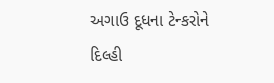અગાઉ દૂધના ટેન્કરોને દિલ્હી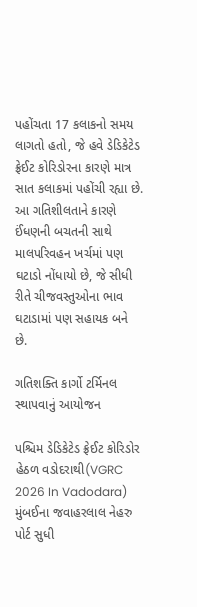પહોંચતા 17 કલાકનો સમય લાગતો હતો, જે હવે ડેડિકેટેડ ફ્રેઈટ કોરિડોરના કારણે માત્ર સાત કલાકમાં પહોંચી રહ્યા છે. આ ગતિશીલતાને કારણે ઈંધણની બચતની સાથે માલપરિવહન ખર્ચમાં પણ ઘટાડો નોંધાયો છે, જે સીધી રીતે ચીજવસ્તુઓના ભાવ ઘટાડામાં પણ સહાયક બને છે.

ગતિશક્તિ કાર્ગો ટર્મિનલ સ્થાપવાનું આયોજન

પશ્ચિમ ડેડિકેટેડ ફ્રેઈટ કોરિડોર હેઠળ વડોદરાથી(VGRC 2026 In Vadodara) મુંબઈના જવાહરલાલ નેહરુ પોર્ટ સુધી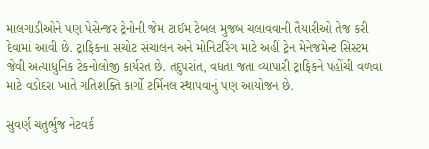માલગાડીઓને પણ પેસેન્જર ટ્રેનોની જેમ ટાઈમ ટેબલ મુજબ ચલાવવાની તૈયારીઓ તેજ કરી દેવામાં આવી છે. ટ્રાફિકના સચોટ સંચાલન અને મોનિટરિંગ માટે અહીં ટ્રેન મેનેજમેન્ટ સિસ્ટમ જેવી અત્યાધુનિક ટેકનોલોજી કાર્યરત છે. તદુપરાંત, વધતા જતા વ્યાપારી ટ્રાફિકને પહોંચી વળવા માટે વડોદરા ખાતે ગતિશક્તિ કાર્ગો ટર્મિનલ સ્થાપવાનું પણ આયોજન છે.

સુવર્ણ ચતુર્ભુજ નેટવર્ક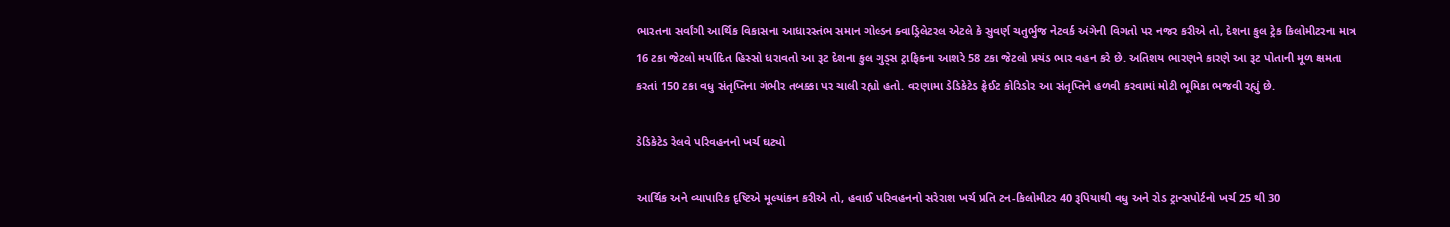ભારતના સર્વાંગી આર્થિક વિકાસના આધારસ્તંભ સમાન ગોલ્ડન ક્વાડ્રિલેટરલ એટલે કે સુવર્ણ ચતુર્ભુજ નેટવર્ક અંગેની વિગતો પર નજર કરીએ તો, દેશના કુલ ટ્રેક કિલોમીટરના માત્ર 16 ટકા જેટલો મર્યાદિત હિસ્સો ધરાવતો આ રૂટ દેશના કુલ ગુડ્સ ટ્રાફિકના આશરે 58 ટકા જેટલો પ્રચંડ ભાર વહન કરે છે. અતિશય ભારણને કારણે આ રૂટ પોતાની મૂળ ક્ષમતા કરતાં 150 ટકા વધુ સંતૃપ્તિના ગંભીર તબક્કા પર ચાલી રહ્યો હતો. વરણામા ડેડિકેટેડ ફ્રેઈટ કોરિડોર આ સંતૃપ્તિને હળવી કરવામાં મોટી ભૂમિકા ભજવી રહ્યું છે.

ડેડિકેટેડ રેલવે પરિવહનનો ખર્ચ ઘટ્યો

આર્થિક અને વ્યાપારિક દૃષ્ટિએ મૂલ્યાંકન કરીએ તો, હવાઈ પરિવહનનો સરેરાશ ખર્ચ પ્રતિ ટન-કિલોમીટર 40 રૂપિયાથી વધુ અને રોડ ટ્રાન્સપોર્ટનો ખર્ચ 25 થી 30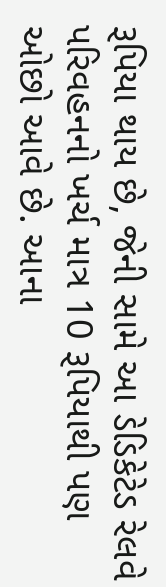રૂપિયા થાય છે, જેની સામે આ ડેડિકેટેડ રેલવે પરિવહનનો ખર્ચ માત્ર 10 રૂપિયાથી પણ ઓછો આવે છે. આના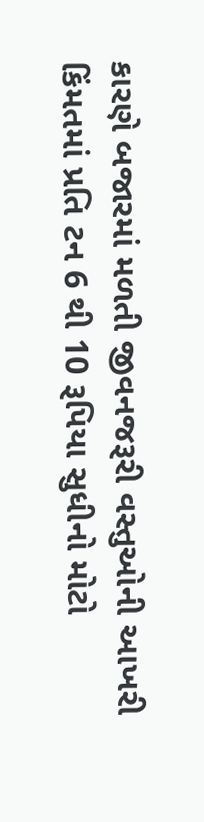કારણે બજારમાં મળતી જીવનજરૂરી વસ્તુઓની આખરી કિંમતમાં પ્રતિ ટન 6 થી 10 રૂપિયા સુધીનો મોટો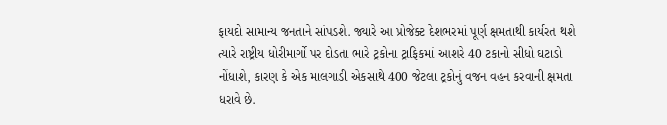ફાયદો સામાન્ય જનતાને સાંપડશે. જ્યારે આ પ્રોજેક્ટ દેશભરમાં પૂર્ણ ક્ષમતાથી કાર્યરત થશે ત્યારે રાષ્ટ્રીય ધોરીમાર્ગો પર દોડતા ભારે ટ્રકોના ટ્રાફિકમાં આશરે 40 ટકાનો સીધો ઘટાડો નોંધાશે, કારણ કે એક માલગાડી એકસાથે 400 જેટલા ટ્રકોનું વજન વહન કરવાની ક્ષમતા ધરાવે છે.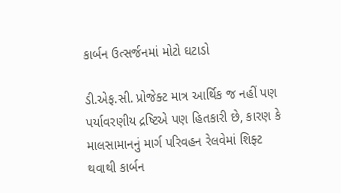કાર્બન ઉત્સર્જનમાં મોટો ઘટાડો

ડી.એફ.સી. પ્રોજેક્ટ માત્ર આર્થિક જ નહીં પણ પર્યાવરણીય દ્રષ્ટિએ પણ હિતકારી છે, કારણ કે માલસામાનનું માર્ગ પરિવહન રેલવેમાં શિફ્ટ થવાથી કાર્બન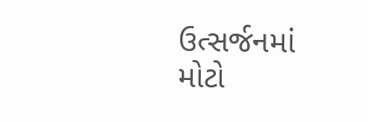ઉત્સર્જનમાં મોટો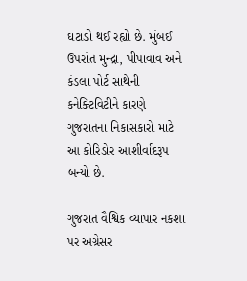ઘટાડો થઈ રહ્યો છે. મુંબઈ ઉપરાંત મુન્દ્રા, પીપાવાવ અને કંડલા પોર્ટ સાથેની કનેક્ટિવિટીને કારણે ગુજરાતના નિકાસકારો માટે આ કોરિડોર આશીર્વાદરૂપ બન્યો છે.

ગુજરાત વૈશ્વિક વ્યાપાર નકશા પર અગ્રેસર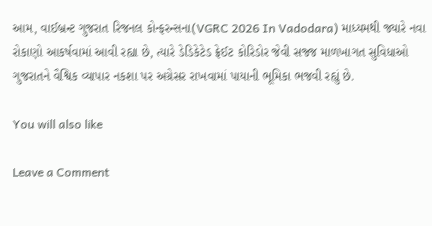આમ, વાઈબ્રન્ટ ગુજરાત રિજનલ કોન્ફરન્સના(VGRC 2026 In Vadodara) માધ્યમથી જ્યારે નવા રોકાણો આકર્ષવામાં આવી રહ્યા છે, ત્યારે ડેડિકેટેડ ફ્રેઈટ કોરિડોર જેવી સજ્જ માળખાગત સુવિધાઓ ગુજરાતને વૈશ્વિક વ્યાપાર નકશા પર અગ્રેસર રાખવામાં પાયાની ભૂમિકા ભજવી રહ્યું છે.

You will also like

Leave a Comment